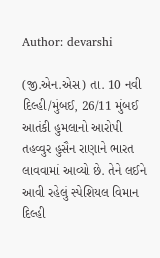Author: devarshi

(જી.એન.એસ) તા. 10 નવી દિલ્હી/મુંબઈ, 26/11 મુંબઈ આતંકી હુમલાનો આરોપી તહવ્વુર હુસૈન રાણાને ભારત લાવવામાં આવ્યો છે. તેને લઈને આવી રહેલું સ્પેશિયલ વિમાન દિલ્હી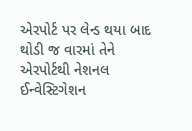એરપોર્ટ પર લેન્ડ થયા બાદ થોડી જ વારમાં તેને એરપોર્ટથી નેશનલ ઈન્વેસ્ટિગેશન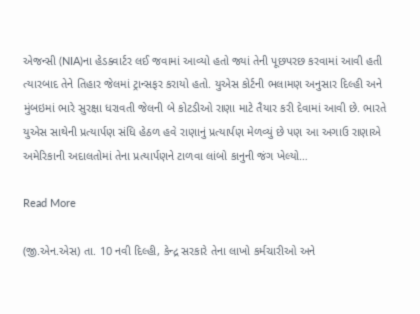એજન્સી (NIA)ના હેડક્વાર્ટર લઈ જવામાં આવ્યો હતો જ્યાં તેની પૂછપરછ કરવામાં આવી હતી ત્યારબાદ તેને તિહાર જેલમાં ટ્રાન્સફર કરાયો હતો. યુએસ કોર્ટની ભલામણ અનુસાર દિલ્હી અને મુંબઇમાં ભારે સુરક્ષા ધરાવતી જેલની બે કોટડીઓ રાણા માટે તૈયાર કરી દેવામાં આવી છે. ભારતે યુએસ સાથેની પ્રત્યાર્પણ સંધિ હેઠળ હવે રાણાનું પ્રત્યાર્પણ મેળવ્યું છે પણ આ અગાઉ રાણાએ અમેરિકાની અદાલતોમાં તેના પ્રત્યાર્પણને ટાળવા લાંબો કાનુની જંગ ખેલ્યો…

Read More

(જી.એન.એસ) તા. 10 નવી દિલ્હી, કેન્દ્ર સરકારે તેના લાખો કર્મચારીઓ અને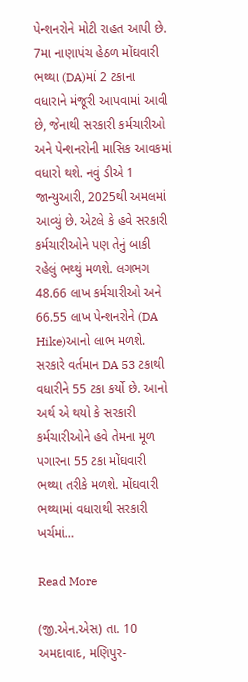પેન્શનરોને મોટી રાહત આપી છે. 7મા નાણાપંચ હેઠળ મોંઘવારી ભથ્થા (DA)માં 2 ટકાના વધારાને મંજૂરી આપવામાં આવી છે, જેનાથી સરકારી કર્મચારીઓ અને પેન્શનરોની માસિક આવકમાં વધારો થશે. નવું ડીએ 1 જાન્યુઆરી, 2025થી અમલમાં આવ્યું છે. એટલે કે હવે સરકારી કર્મચારીઓને પણ તેનું બાકી રહેલું ભથ્થું મળશે. લગભગ 48.66 લાખ કર્મચારીઓ અને 66.55 લાખ પેન્શનરોને (DA Hike)આનો લાભ મળશે. સરકારે વર્તમાન DA 53 ટકાથી વધારીને 55 ટકા કર્યો છે. આનો અર્થ એ થયો કે સરકારી કર્મચારીઓને હવે તેમના મૂળ પગારના 55 ટકા મોંઘવારી ભથ્થા તરીકે મળશે. મોંઘવારી ભથ્થામાં વધારાથી સરકારી ખર્ચમાં…

Read More

(જી.એન.એસ) તા. 10 અમદાવાદ, મણિપુર-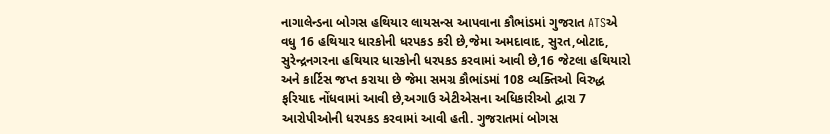નાગાલેન્ડના બોગસ હથિયાર લાયસન્સ આપવાના કૌભાંડમાં ગુજરાત ATSએ વધુ 16 હથિયાર ધારકોની ધરપકડ કરી છે,જેમા અમદાવાદ, સુરત,બોટાદ, સુરેન્દ્રનગરના હથિયાર ધારકોની ધરપકડ કરવામાં આવી છે,16 જેટલા હથિયારો અને કાર્ટિસ જપ્ત કરાયા છે જેમા સમગ્ર કૌભાંડમાં 108 વ્યક્તિઓ વિરુદ્ધ ફરિયાદ નોંધવામાં આવી છે,અગાઉ એટીએસના અધિકારીઓ દ્વારા 7 આરોપીઓની ધરપકડ કરવામાં આવી હતી. ગુજરાતમાં બોગસ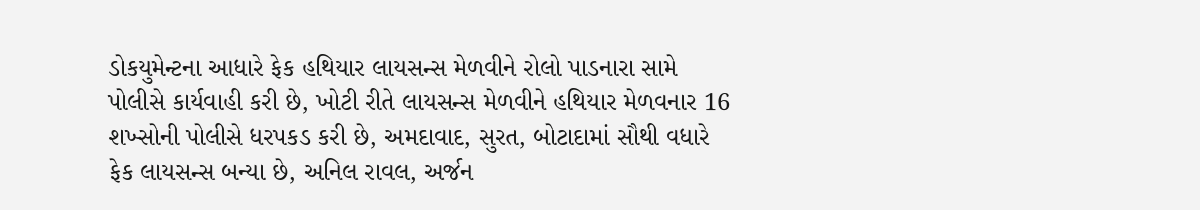ડોકયુમેન્ટના આધારે ફેક હથિયાર લાયસન્સ મેળવીને રોલો પાડનારા સામે પોલીસે કાર્યવાહી કરી છે, ખોટી રીતે લાયસન્સ મેળવીને હથિયાર મેળવનાર 16 શખ્સોની પોલીસે ધરપકડ કરી છે, અમદાવાદ, સુરત, બોટાદામાં સૌથી વધારે ફેક લાયસન્સ બન્યા છે, અનિલ રાવલ, અર્જન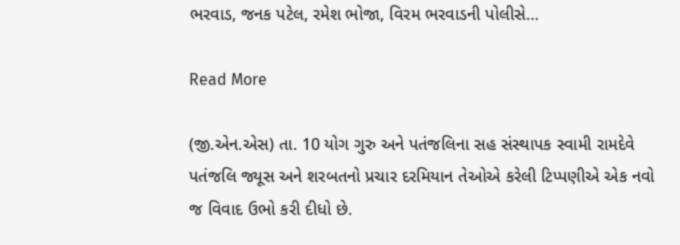ભરવાડ, જનક પટેલ, રમેશ ભોજા, વિરમ ભરવાડની પોલીસે…

Read More

(જી.એન.એસ) તા. 10 યોગ ગુરુ અને પતંજલિના સહ સંસ્થાપક સ્વામી રામદેવે પતંજલિ જ્યૂસ અને શરબતનો પ્રચાર દરમિયાન તેઓએ કરેલી ટિપ્પણીએ એક નવો જ વિવાદ ઉભો કરી દીધો છે.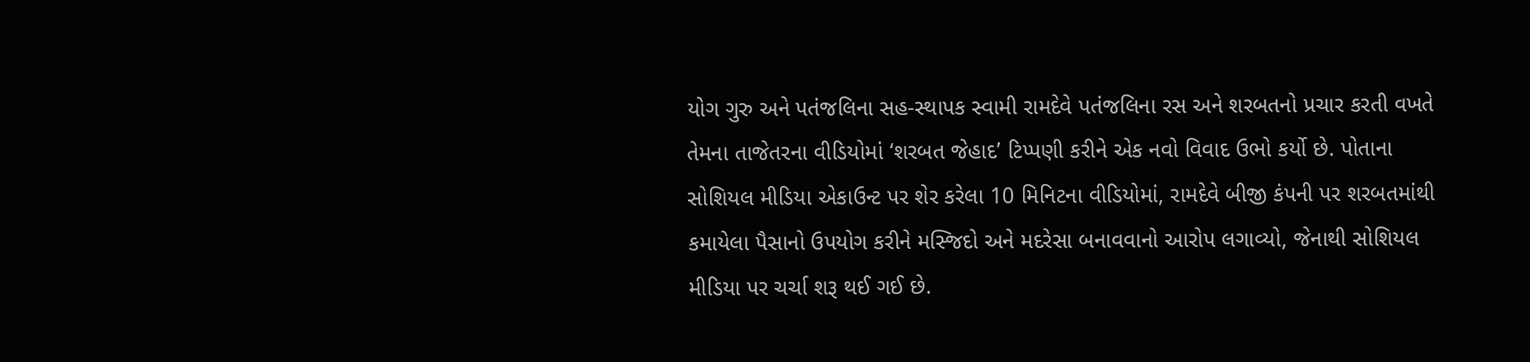યોગ ગુરુ અને પતંજલિના સહ-સ્થાપક સ્વામી રામદેવે પતંજલિના રસ અને શરબતનો પ્રચાર કરતી વખતે તેમના તાજેતરના વીડિયોમાં ‘શરબત જેહાદ’ ટિપ્પણી કરીને એક નવો વિવાદ ઉભો કર્યો છે. પોતાના સોશિયલ મીડિયા એકાઉન્ટ પર શેર કરેલા 10 મિનિટના વીડિયોમાં, રામદેવે બીજી કંપની પર શરબતમાંથી કમાયેલા પૈસાનો ઉપયોગ કરીને મસ્જિદો અને મદરેસા બનાવવાનો આરોપ લગાવ્યો, જેનાથી સોશિયલ મીડિયા પર ચર્ચા શરૂ થઈ ગઈ છે.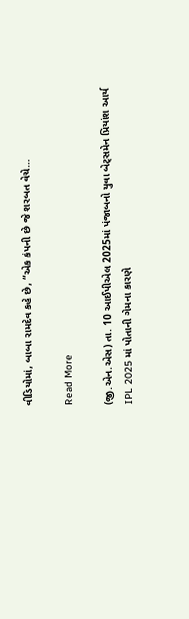વીડિયોમાં, બાબા રામદેવ કહે છે, “એક કંપની છે જે શરબત વેચે…

Read More

(જી.એન.એસ) તા. 10 આઈપીએલ 2025માં પંજાબનો યુવા બેટ્સમેન પ્રિયાંશ આર્ય IPL 2025 માં પોતાની ગેમના કારણે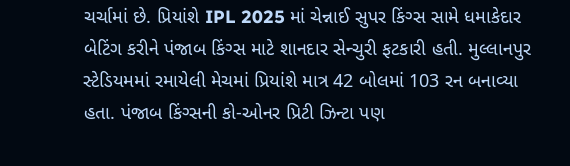ચર્ચામાં છે. પ્રિયાંશે IPL 2025 માં ચેન્નાઈ સુપર કિંગ્સ સામે ધમાકેદાર બેટિંગ કરીને પંજાબ કિંગ્સ માટે શાનદાર સેન્ચુરી ફટકારી હતી. મુલ્લાનપુર સ્ટેડિયમમાં રમાયેલી મેચમાં પ્રિયાંશે માત્ર 42 બોલમાં 103 રન બનાવ્યા હતા. પંજાબ કિંગ્સની કો-ઓનર પ્રિટી ઝિન્ટા પણ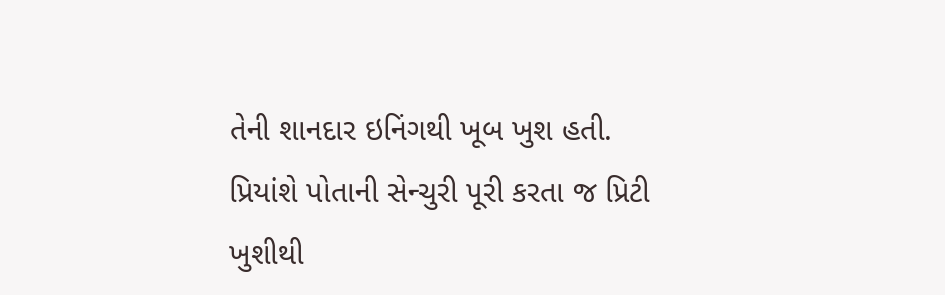તેની શાનદાર ઇનિંગથી ખૂબ ખુશ હતી. પ્રિયાંશે પોતાની સેન્ચુરી પૂરી કરતા જ પ્રિટી ખુશીથી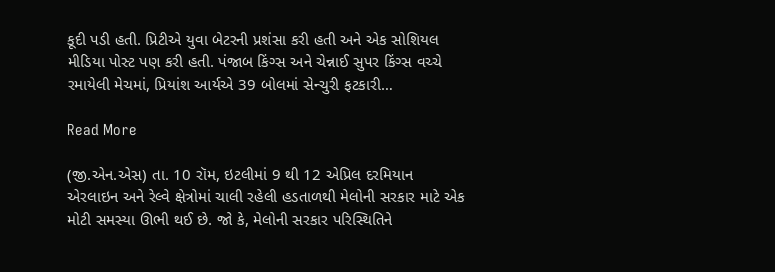કૂદી પડી હતી. પ્રિટીએ યુવા બેટરની પ્રશંસા કરી હતી અને એક સોશિયલ મીડિયા પોસ્ટ પણ કરી હતી. પંજાબ કિંગ્સ અને ચેન્નાઈ સુપર કિંગ્સ વચ્ચે રમાયેલી મેચમાં, પ્રિયાંશ આર્યએ 39 બોલમાં સેન્ચુરી ફટકારી…

Read More

(જી.એન.એસ) તા. 10 રૉમ, ઇટલીમાં 9 થી 12 એપ્રિલ દરમિયાન એરલાઇન અને રેલ્વે ક્ષેત્રોમાં ચાલી રહેલી હડતાળથી મેલોની સરકાર માટે એક મોટી સમસ્યા ઊભી થઈ છે. જો કે, મેલોની સરકાર પરિસ્થિતિને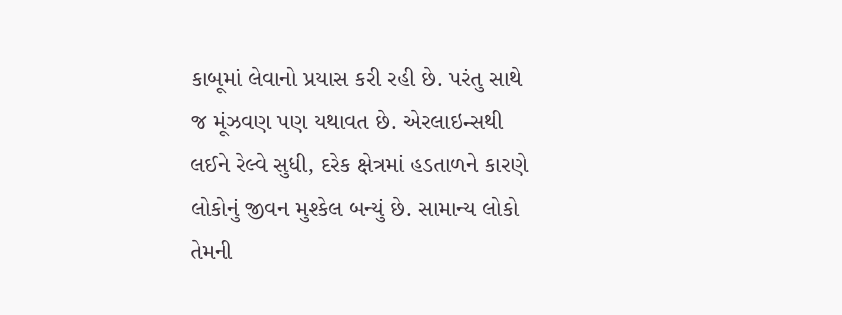કાબૂમાં લેવાનો પ્રયાસ કરી રહી છે. પરંતુ સાથે જ મૂંઝવણ પણ યથાવત છે. એરલાઇન્સથી લઈને રેલ્વે સુધી, દરેક ક્ષેત્રમાં હડતાળને કારણે લોકોનું જીવન મુશ્કેલ બન્યું છે. સામાન્ય લોકો તેમની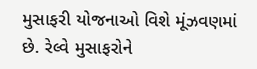મુસાફરી યોજનાઓ વિશે મૂંઝવણમાં છે. રેલ્વે મુસાફરોને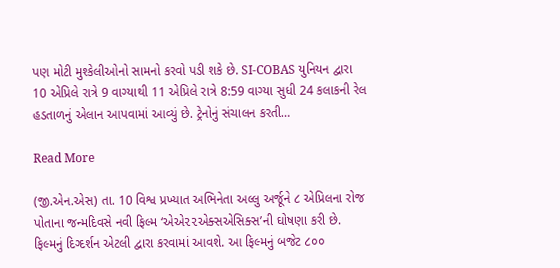પણ મોટી મુશ્કેલીઓનો સામનો કરવો પડી શકે છે. SI-COBAS યુનિયન દ્વારા 10 એપ્રિલે રાત્રે 9 વાગ્યાથી 11 એપ્રિલે રાત્રે 8:59 વાગ્યા સુધી 24 કલાકની રેલ હડતાળનું એલાન આપવામાં આવ્યું છે. ટ્રેનોનું સંચાલન કરતી…

Read More

(જી.એન.એસ) તા. 10 વિશ્વ પ્રખ્યાત અભિનેતા અલ્લુ અર્જૂને ૮ એપ્રિલના રોજ પોતાના જન્મદિવસે નવી ફિલ્મ ‘એએ૨૨એક્સએસિક્સ’ની ઘોષણા કરી છે. ફિલ્મનું દિગ્દર્શન એટલી દ્વારા કરવામાં આવશે. આ ફિલ્મનું બજેટ ૮૦૦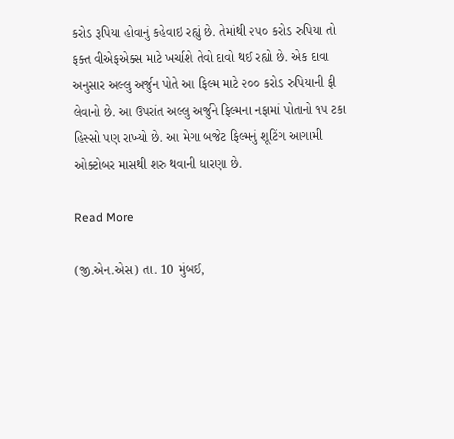કરોડ રૂપિયા હોવાનું કહેવાઇ રહ્યું છે. તેમાંથી ૨૫૦ કરોડ રુપિયા તો ફક્ત વીએફએક્સ માટે ખર્ચાશે તેવો દાવો થઈ રહ્યો છે. એક દાવા અનુસાર અલ્લુ અર્જુન પોતે આ ફિલ્મ માટે ૨૦૦ કરોડ રુપિયાની ફી લેવાનો છે. આ ઉપરાંત અલ્લુ અર્જુને ફિલ્મના નફામાં પોતાનો ૧૫ ટકા હિસ્સો પણ રાખ્યો છે. આ મેગા બજેટ ફિલ્મનું શૂટિંગ આગામી ઓક્ટોબર માસથી શરુ થવાની ધારણા છે.

Read More

(જી.એન.એસ) તા. 10 મુંબઈ,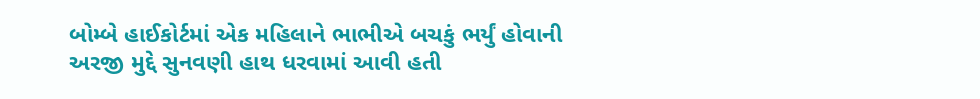બોમ્બે હાઈકોર્ટમાં એક મહિલાને ભાભીએ બચકું ભર્યું હોવાની અરજી મુદ્દે સુનવણી હાથ ધરવામાં આવી હતી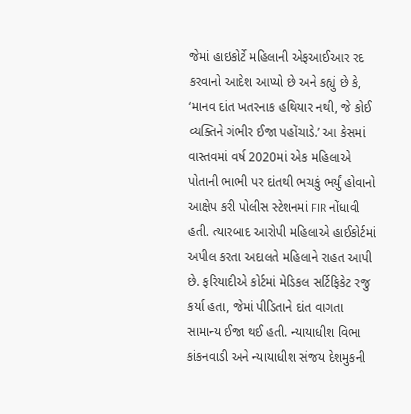જેમાં હાઇકોર્ટે મહિલાની એફઆઈઆર રદ કરવાનો આદેશ આપ્યો છે અને કહ્યું છે કે, ‘માનવ દાંત ખતરનાક હથિયાર નથી, જે કોઈ વ્યક્તિને ગંભીર ઈજા પહોંચાડે.’ આ કેસમાં વાસ્તવમાં વર્ષ 2020માં એક મહિલાએ પોતાની ભાભી પર દાંતથી ભચકું ભર્યું હોવાનો આક્ષેપ કરી પોલીસ સ્ટેશનમાં FIR નોંધાવી હતી. ત્યારબાદ આરોપી મહિલાએ હાઈકોર્ટમાં અપીલ કરતા અદાલતે મહિલાને રાહત આપી છે. ફરિયાદીએ કોર્ટમાં મેડિકલ સર્ટિફિકેટ રજુ કર્યા હતા, જેમાં પીડિતાને દાંત વાગતા સામાન્ય ઈજા થઈ હતી. ન્યાયાધીશ વિભા કાંકનવાડી અને ન્યાયાધીશ સંજય દેશમુકની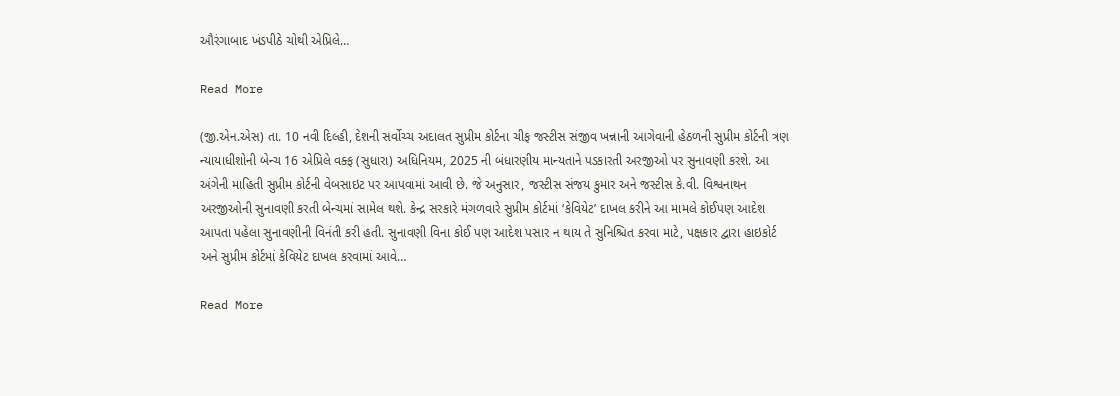ઔરંગાબાદ ખંડપીઠે ચોથી એપ્રિલે…

Read More

(જી.એન.એસ) તા. 10 નવી દિલ્હી, દેશની સર્વોચ્ચ અદાલત સુપ્રીમ કોર્ટના ચીફ જસ્ટીસ સંજીવ ખન્નાની આગેવાની હેઠળની સુપ્રીમ કોર્ટની ત્રણ ન્યાયાધીશોની બેન્ચ 16 એપ્રિલે વક્ફ (સુધારા) અધિનિયમ, 2025 ની બંધારણીય માન્યતાને પડકારતી અરજીઓ પર સુનાવણી કરશે. આ અંગેની માહિતી સુપ્રીમ કોર્ટની વેબસાઇટ પર આપવામાં આવી છે. જે અનુસાર, જસ્ટીસ સંજય કુમાર અને જસ્ટીસ કે.વી. વિશ્વનાથન અરજીઓની સુનાવણી કરતી બેન્ચમાં સામેલ થશે. કેન્દ્ર સરકારે મંગળવારે સુપ્રીમ કોર્ટમાં ‘કેવિયેટ’ દાખલ કરીને આ મામલે કોઈપણ આદેશ આપતા પહેલા સુનાવણીની વિનંતી કરી હતી. સુનાવણી વિના કોઈ પણ આદેશ પસાર ન થાય તે સુનિશ્ચિત કરવા માટે, પક્ષકાર દ્વારા હાઇકોર્ટ અને સુપ્રીમ કોર્ટમાં કેવિયેટ દાખલ કરવામાં આવે…

Read More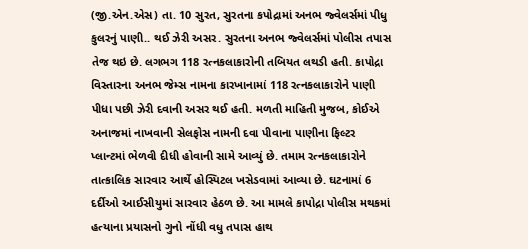(જી.એન.એસ) તા. 10 સુરત, સુરતના કપોદ્રામાં અનભ જ્વેલર્સમાં પીધુ કુલરનું પાણી.. થઈ ઝેરી અસર. સુરતના અનભ જ્વેલર્સમાં પોલીસ તપાસ તેજ થઇ છે. લગભગ 118 રત્નકલાકારોની તબિયત લથડી હતી. કાપોદ્રા વિસ્તારના અનભ જેમ્સ નામના કારખાનામાં 118 રત્નકલાકારોને પાણી પીધા પછી ઝેરી દવાની અસર થઈ હતી. મળતી માહિતી મુજબ, કોઈએ અનાજમાં નાખવાની સેલફોસ નામની દવા પીવાના પાણીના ફિલ્ટર પ્લાન્ટમાં ભેળવી દીધી હોવાની સામે આવ્યું છે. તમામ રત્નકલાકારોને તાત્કાલિક સારવાર આર્થે હોસ્પિટલ ખસેડવામાં આવ્યા છે. ઘટનામાં 6 દર્દીઓ આઈસીયુમાં સારવાર હેઠળ છે. આ મામલે કાપોદ્રા પોલીસ મથકમાં હત્યાના પ્રયાસનો ગુનો નોંધી વધુ તપાસ હાથ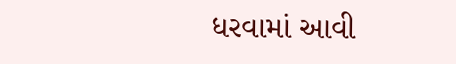ધરવામાં આવી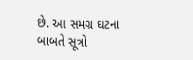છે. આ સમગ્ર ઘટના બાબતે સૂત્રો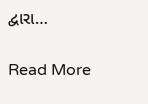દ્વારા…

Read More